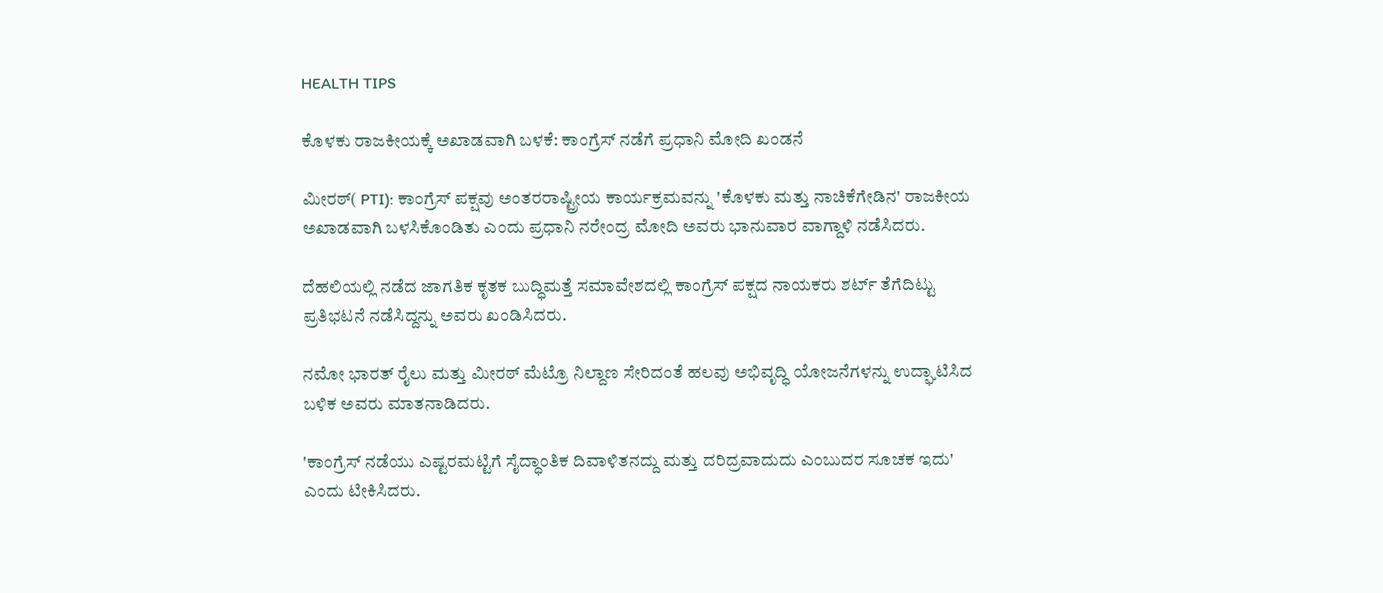HEALTH TIPS

ಕೊಳಕು ರಾಜಕೀಯಕ್ಕೆ ಅಖಾಡವಾಗಿ ಬಳಕೆ: ಕಾಂಗ್ರೆಸ್‌ ನಡೆಗೆ ಪ್ರಧಾನಿ ಮೋದಿ ಖಂಡನೆ

ಮೀರಠ್( PTI): ಕಾಂಗ್ರೆಸ್‌ ಪಕ್ಷವು ಅಂತರರಾಷ್ಟ್ರೀಯ ಕಾರ್ಯಕ್ರಮವನ್ನು 'ಕೊಳಕು ಮತ್ತು ನಾಚಿಕೆಗೇಡಿನ' ರಾಜಕೀಯ ಅಖಾಡವಾಗಿ ಬಳಸಿಕೊಂಡಿತು ಎಂದು ಪ್ರಧಾನಿ ನರೇಂದ್ರ ಮೋದಿ ಅವರು ಭಾನುವಾರ ವಾಗ್ದಾಳಿ ನಡೆಸಿದರು.

ದೆಹಲಿಯಲ್ಲಿ ನಡೆದ ಜಾಗತಿಕ ಕೃತಕ ಬುದ್ಧಿಮತ್ತೆ ಸಮಾವೇಶದಲ್ಲಿ ಕಾಂಗ್ರೆಸ್‌ ಪಕ್ಷದ ನಾಯಕರು ಶರ್ಟ್‌ ತೆಗೆದಿಟ್ಟು ಪ್ರತಿಭಟನೆ ನಡೆಸಿದ್ದನ್ನು ಅವರು ಖಂಡಿಸಿದರು.

ನಮೋ ಭಾರತ್‌ ರೈಲು ಮತ್ತು ಮೀರಠ್ ಮೆಟ್ರೊ ನಿಲ್ದಾಣ ಸೇರಿದಂತೆ ಹಲವು ಅಭಿವೃದ್ಧಿ ಯೋಜನೆಗಳನ್ನು ಉದ್ಘಾಟಿಸಿದ ಬಳಿಕ ಅವರು ಮಾತನಾಡಿದರು.

'ಕಾಂಗ್ರೆಸ್‌ ನಡೆಯು ಎಷ್ಟರಮಟ್ಟಿಗೆ ಸೈದ್ಧಾಂತಿಕ ದಿವಾಳಿತನದ್ದು ಮತ್ತು ದರಿದ್ರವಾದುದು ಎಂಬುದರ ಸೂಚಕ ಇದು' ಎಂದು ಟೀಕಿಸಿದರು.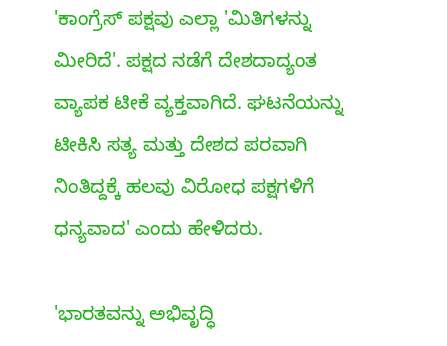'ಕಾಂಗ್ರೆಸ್‌ ಪಕ್ಷವು ಎಲ್ಲಾ 'ಮಿತಿಗಳನ್ನು ಮೀರಿದೆ'. ಪಕ್ಷದ ನಡೆಗೆ ದೇಶದಾದ್ಯಂತ ವ್ಯಾಪಕ ಟೀಕೆ ವ್ಯಕ್ತವಾಗಿದೆ. ಘಟನೆಯನ್ನು ಟೀಕಿಸಿ ಸತ್ಯ ಮತ್ತು ದೇಶದ ಪರವಾಗಿ ನಿಂತಿದ್ದಕ್ಕೆ ಹಲವು ವಿರೋಧ ಪಕ್ಷಗಳಿಗೆ ಧನ್ಯವಾದ' ಎಂದು ಹೇಳಿದರು.

'ಭಾರತವನ್ನು ಅಭಿವೃದ್ಧಿ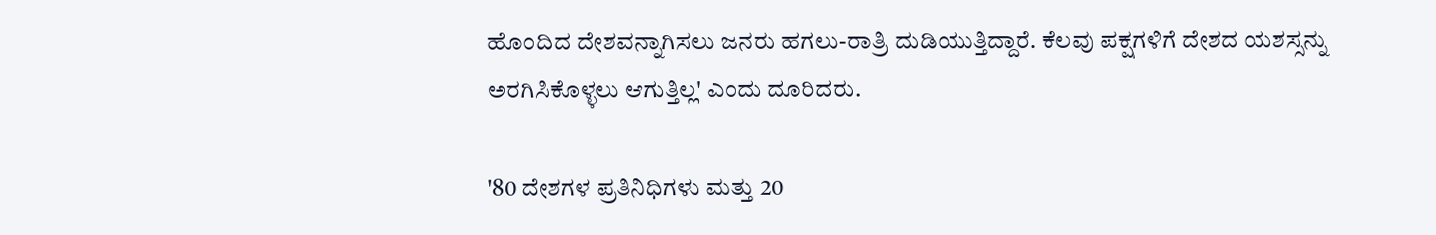ಹೊಂದಿದ ದೇಶವನ್ನಾಗಿಸಲು ಜನರು ಹಗಲು-ರಾತ್ರಿ ದುಡಿಯುತ್ತಿದ್ದಾರೆ. ಕೆಲವು ಪಕ್ಷಗಳಿಗೆ ದೇಶದ ಯಶಸ್ಸನ್ನು ಅರಗಿಸಿಕೊಳ್ಳಲು ಆಗುತ್ತಿಲ್ಲ' ಎಂದು ದೂರಿದರು.

'80 ದೇಶಗಳ ಪ್ರತಿನಿಧಿಗಳು ಮತ್ತು 20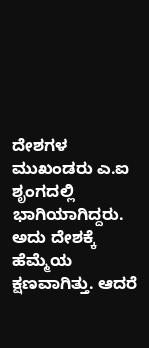ದೇಶಗಳ ಮುಖಂಡರು ಎ.ಐ ಶೃಂಗದಲ್ಲಿ ಭಾಗಿಯಾಗಿದ್ದರು. ಅದು ದೇಶಕ್ಕೆ ಹೆಮ್ಮೆಯ ಕ್ಷಣವಾಗಿತ್ತು. ಆದರೆ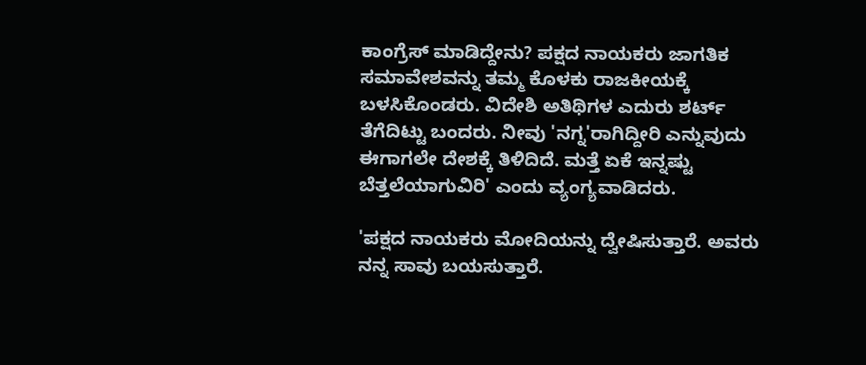ಕಾಂಗ್ರೆಸ್ ಮಾಡಿದ್ದೇನು? ಪಕ್ಷದ ನಾಯಕರು ಜಾಗತಿಕ ಸಮಾವೇಶವನ್ನು ತಮ್ಮ ಕೊಳಕು ರಾಜಕೀಯಕ್ಕೆ ಬಳಸಿಕೊಂಡರು. ವಿದೇಶಿ ಅತಿಥಿಗಳ ಎದುರು ಶರ್ಟ್‌ ತೆಗೆದಿಟ್ಟು ಬಂದರು. ನೀವು 'ನಗ್ನ'ರಾಗಿದ್ದೀರಿ ಎನ್ನುವುದು ಈಗಾಗಲೇ ದೇಶಕ್ಕೆ ತಿಳಿದಿದೆ. ಮತ್ತೆ ಏಕೆ ಇನ್ನಷ್ಟು ಬೆತ್ತಲೆಯಾಗುವಿರಿ' ಎಂದು ವ್ಯಂಗ್ಯವಾಡಿದರು.

'ಪಕ್ಷದ ನಾಯಕರು ಮೋದಿಯನ್ನು ದ್ವೇಷಿಸುತ್ತಾರೆ. ಅವರು ನನ್ನ ಸಾವು ಬಯಸುತ್ತಾರೆ.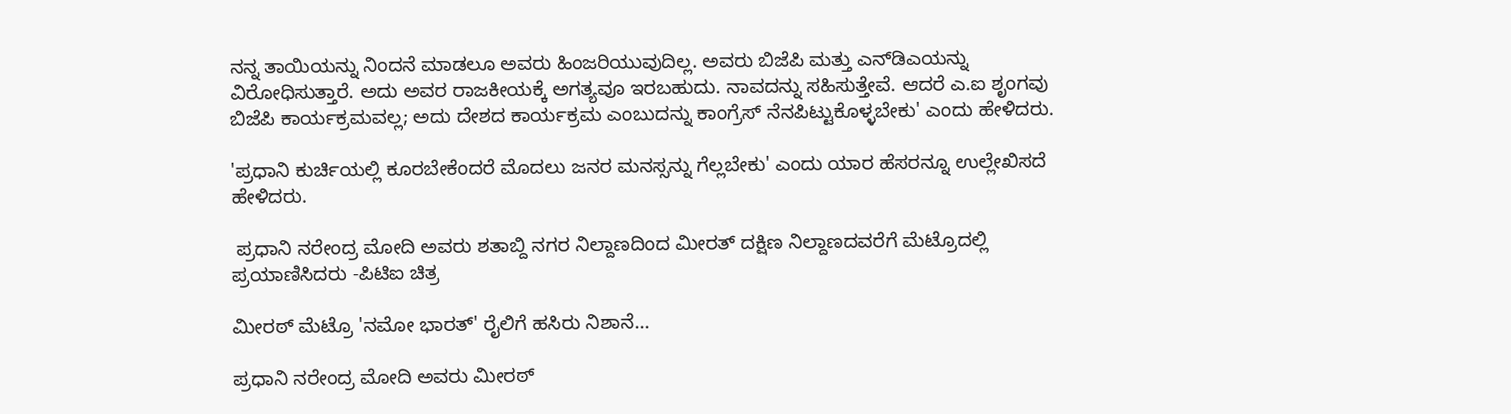ನನ್ನ ತಾಯಿಯನ್ನು ನಿಂದನೆ ಮಾಡಲೂ ಅವರು ಹಿಂಜರಿಯುವುದಿಲ್ಲ. ಅವರು ಬಿಜೆಪಿ ಮತ್ತು ಎನ್‌ಡಿಎಯನ್ನು ವಿರೋಧಿಸುತ್ತಾರೆ. ಅದು ಅವರ ರಾಜಕೀಯಕ್ಕೆ ಅಗತ್ಯವೂ ಇರಬಹುದು. ನಾವದನ್ನು ಸಹಿಸುತ್ತೇವೆ. ಆದರೆ ಎ.ಐ ಶೃಂಗವು ಬಿಜೆಪಿ ಕಾರ್ಯಕ್ರಮವಲ್ಲ; ಅದು ದೇಶದ ಕಾರ್ಯಕ್ರಮ ಎಂಬುದನ್ನು ಕಾಂಗ್ರೆಸ್‌ ನೆನಪಿಟ್ಟುಕೊಳ್ಳಬೇಕು' ಎಂದು ಹೇಳಿದರು.

'ಪ್ರಧಾನಿ ಕುರ್ಚಿಯಲ್ಲಿ ಕೂರಬೇಕೆಂದರೆ ಮೊದಲು ಜನರ ಮನಸ್ಸನ್ನು ಗೆಲ್ಲಬೇಕು' ಎಂದು ಯಾರ ಹೆಸರನ್ನೂ ಉಲ್ಲೇಖಿಸದೆ ಹೇಳಿದರು.

 ಪ್ರಧಾನಿ ನರೇಂದ್ರ ಮೋದಿ ಅವರು ಶತಾಬ್ದಿ ನಗರ ನಿಲ್ದಾಣದಿಂದ ಮೀರತ್‌ ದಕ್ಷಿಣ ನಿಲ್ದಾಣದವರೆಗೆ ಮೆಟ್ರೊದಲ್ಲಿ ಪ್ರಯಾಣಿಸಿದರು -ಪಿಟಿಐ ಚಿತ್ರ

ಮೀರಠ್ ಮೆಟ್ರೊ 'ನಮೋ ಭಾರತ್‌' ರೈಲಿಗೆ ಹಸಿರು ನಿಶಾನೆ...

ಪ್ರಧಾನಿ ನರೇಂದ್ರ ಮೋದಿ ಅವರು ಮೀರಠ್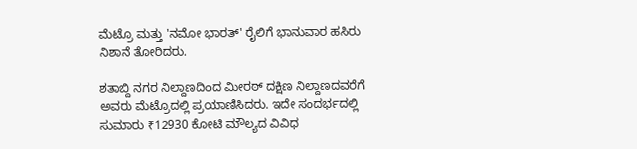ಮೆಟ್ರೊ ಮತ್ತು 'ನಮೋ ಭಾರತ್‌' ರೈಲಿಗೆ ಭಾನುವಾರ ಹಸಿರು ನಿಶಾನೆ ತೋರಿದರು.

ಶತಾಬ್ದಿ ನಗರ ನಿಲ್ದಾಣದಿಂದ ಮೀರಠ್ ದಕ್ಷಿಣ ನಿಲ್ದಾಣದವರೆಗೆ ಅವರು ಮೆಟ್ರೊದಲ್ಲಿ ಪ್ರಯಾಣಿಸಿದರು. ಇದೇ ಸಂದರ್ಭದಲ್ಲಿ ಸುಮಾರು ₹12930 ಕೋಟಿ ಮೌಲ್ಯದ ವಿವಿಧ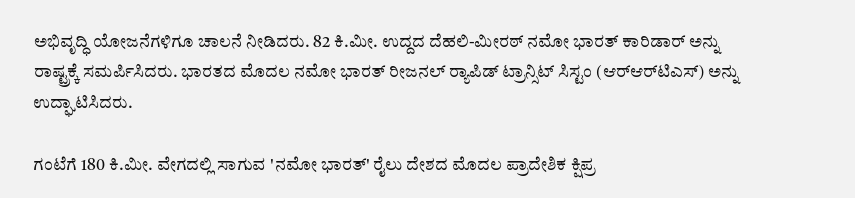ಅಭಿವೃದ್ಧಿ ಯೋಜನೆಗಳಿಗೂ ಚಾಲನೆ ನೀಡಿದರು. 82 ಕಿ.ಮೀ. ಉದ್ದದ ದೆಹಲಿ-ಮೀರಠ್ ನಮೋ ಭಾರತ್ ಕಾರಿಡಾರ್ ಅನ್ನು ರಾಷ್ಟ್ರಕ್ಕೆ ಸಮರ್ಪಿಸಿದರು. ಭಾರತದ ಮೊದಲ ನಮೋ ಭಾರತ್ ರೀಜನಲ್ ರ‍್ಯಾಪಿಡ್‌ ಟ್ರಾನ್ಸಿಟ್ ಸಿಸ್ಟಂ (ಆರ್‌ಆರ್‌ಟಿಎಸ್) ಅನ್ನು ಉದ್ಘಾಟಿಸಿದರು.

ಗಂಟೆಗೆ 180 ಕಿ.ಮೀ. ವೇಗದಲ್ಲಿ ಸಾಗುವ 'ನಮೋ ಭಾರತ್' ರೈಲು ದೇಶದ ಮೊದಲ ಪ್ರಾದೇಶಿಕ ಕ್ಷಿಪ್ರ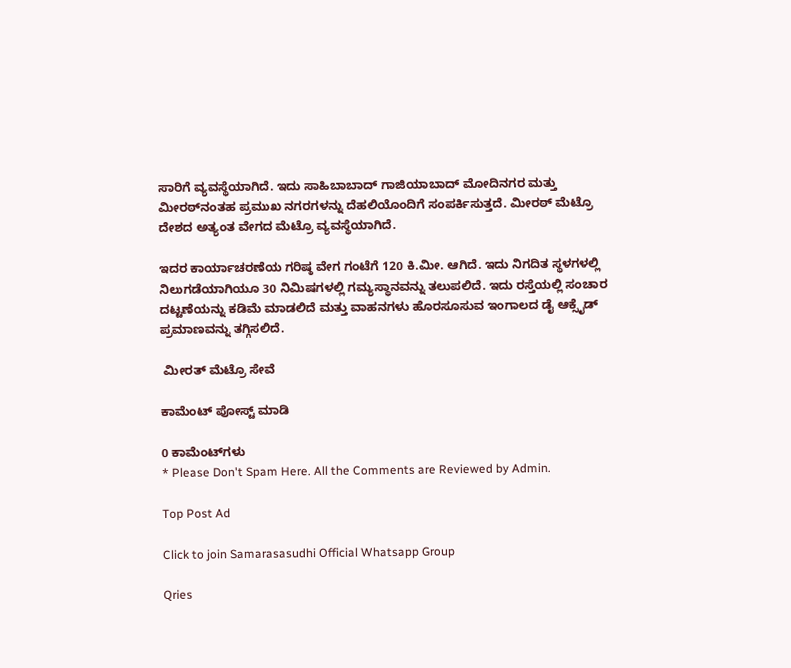ಸಾರಿಗೆ ವ್ಯವಸ್ಥೆಯಾಗಿದೆ. ಇದು ಸಾಹಿಬಾಬಾದ್ ಗಾಜಿಯಾಬಾದ್ ಮೋದಿನಗರ ಮತ್ತು ಮೀರಠ್‌ನಂತಹ ಪ್ರಮುಖ ನಗರಗಳನ್ನು ದೆಹಲಿಯೊಂದಿಗೆ ಸಂಪರ್ಕಿಸುತ್ತದೆ. ಮೀರಠ್ ಮೆಟ್ರೊ ದೇಶದ ಅತ್ಯಂತ ವೇಗದ ಮೆಟ್ರೊ ವ್ಯವಸ್ಥೆಯಾಗಿದೆ.

ಇದರ ಕಾರ್ಯಾಚರಣೆಯ ಗರಿಷ್ಠ ವೇಗ ಗಂಟೆಗೆ 120 ಕಿ.ಮೀ. ಆಗಿದೆ. ಇದು ನಿಗದಿತ ಸ್ಥಳಗಳಲ್ಲಿ ನಿಲುಗಡೆಯಾಗಿಯೂ 30 ನಿಮಿಷಗಳಲ್ಲಿ ಗಮ್ಯಸ್ಥಾನವನ್ನು ತಲುಪಲಿದೆ. ಇದು ರಸ್ತೆಯಲ್ಲಿ ಸಂಚಾರ ದಟ್ಟಣೆಯನ್ನು ಕಡಿಮೆ ಮಾಡಲಿದೆ ಮತ್ತು ವಾಹನಗಳು ಹೊರಸೂಸುವ ಇಂಗಾಲದ ಡೈ ಆಕ್ಸೈಡ್‌ ಪ್ರಮಾಣವನ್ನು ತಗ್ಗಿಸಲಿದೆ.

 ಮೀರತ್‌ ಮೆಟ್ರೊ ಸೇವೆ

ಕಾಮೆಂಟ್‌‌ ಪೋಸ್ಟ್‌ ಮಾಡಿ

0 ಕಾಮೆಂಟ್‌ಗಳು
* Please Don't Spam Here. All the Comments are Reviewed by Admin.

Top Post Ad

Click to join Samarasasudhi Official Whatsapp Group

Qries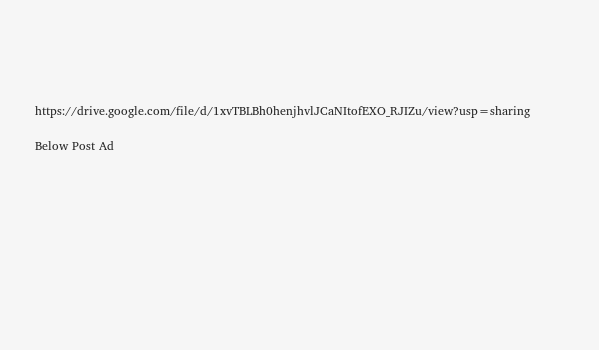https://drive.google.com/file/d/1xvTBLBh0henjhvlJCaNItofEXO_RJIZu/view?usp=sharing

Below Post Ad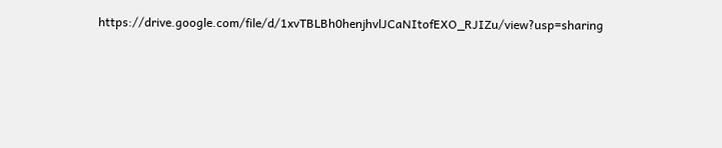https://drive.google.com/file/d/1xvTBLBh0henjhvlJCaNItofEXO_RJIZu/view?usp=sharing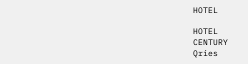HOTEL

HOTEL
CENTURY
Qries